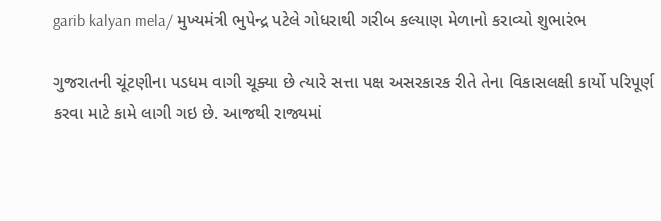garib kalyan mela/ મુખ્યમંત્રી ભુપેન્દ્ર પટેલે ગોધરાથી ગરીબ કલ્યાણ મેળાનો કરાવ્યો શુભારંભ

ગુજરાતની ચૂંટણીના પડધમ વાગી ચૂક્યા છે ત્યારે સત્તા પક્ષ અસરકારક રીતે તેના વિકાસલક્ષી કાર્યો પરિપૂર્ણ કરવા માટે કામે લાગી ગઇ છે. આજથી રાજ્યમાં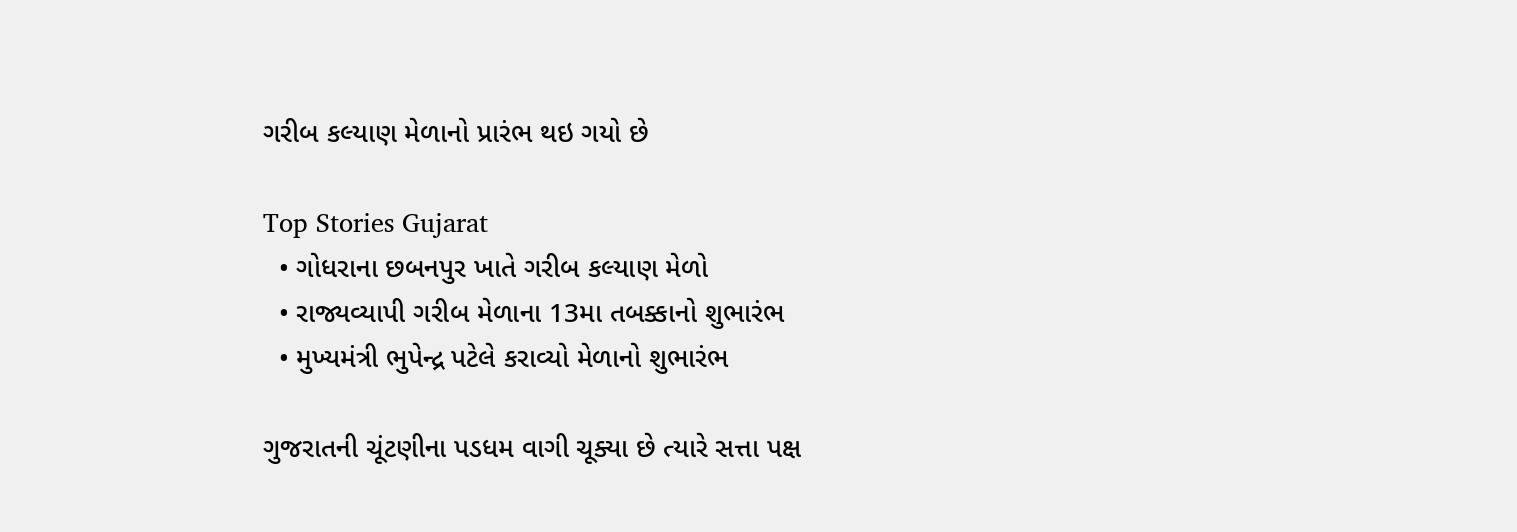ગરીબ કલ્યાણ મેળાનો પ્રારંભ થઇ ગયો છે

Top Stories Gujarat
  • ગોધરાના છબનપુર ખાતે ગરીબ કલ્યાણ મેળો
  • રાજ્યવ્યાપી ગરીબ મેળાના 13મા તબક્કાનો શુભારંભ
  • મુખ્યમંત્રી ભુપેન્દ્ર પટેલે કરાવ્યો મેળાનો શુભારંભ

ગુજરાતની ચૂંટણીના પડધમ વાગી ચૂક્યા છે ત્યારે સત્તા પક્ષ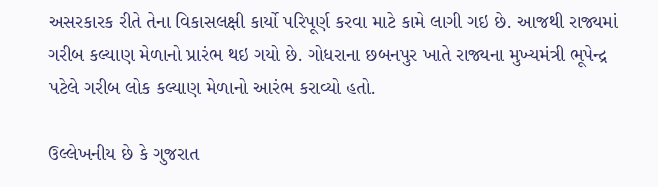અસરકારક રીતે તેના વિકાસલક્ષી કાર્યો પરિપૂર્ણ કરવા માટે કામે લાગી ગઇ છે. આજથી રાજ્યમાં ગરીબ કલ્યાણ મેળાનો પ્રારંભ થઇ ગયો છે. ગોધરાના છબનપુર ખાતે રાજ્યના મુખ્યમંત્રી ભૂપેન્દ્ર પટેલે ગરીબ લોક કલ્યાણ મેળાનો આરંભ કરાવ્યો હતો.

ઉલ્લેખનીય છે કે ગુજરાત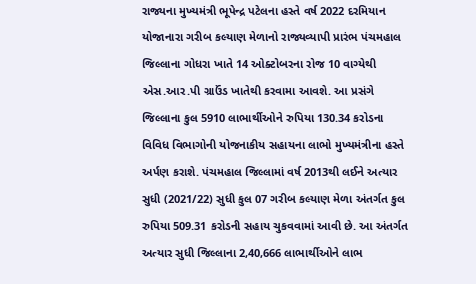રાજ્યના મુખ્યમંત્રી ભૂપેન્દ્ર પટેલના હસ્તે વર્ષ 2022 દરમિયાન યોજાનારા ગરીબ કલ્યાણ મેળાનો રાજ્યવ્યાપી પ્રારંભ પંચમહાલ જિલ્લાના ગોધરા ખાતે 14 ઓક્ટોબરના રોજ 10 વાગ્યેથી એસ.આર.પી ગ્રાઉંડ ખાતેથી કરવામા આવશે. આ પ્રસંગે જિલ્લાના કુલ 5910 લાભાર્થીઓને રુપિયા 130.34 કરોડના વિવિધ વિભાગોની યોજનાકીય સહાયના લાભો મુખ્યમંત્રીના હસ્તે અર્પણ કરાશે. પંચમહાલ જિલ્લામાં વર્ષ 2013થી લઈને અત્યાર સુધી (2021/22) સુધી કુલ 07 ગરીબ કલ્યાણ મેળા અંતર્ગત કુલ રુપિયા 509.31 કરોડની સહાય ચુકવવામાં આવી છે. આ અંતર્ગત અત્યાર સુધી જિલ્લાના 2,40,666 લાભાર્થીઓને લાભ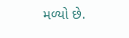મળ્યો છે.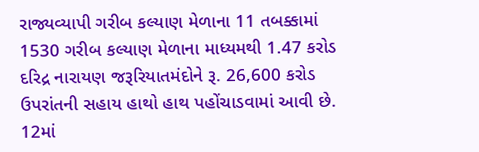રાજ્યવ્યાપી ગરીબ કલ્યાણ મેળાના 11 તબક્કામાં 1530 ગરીબ કલ્યાણ મેળાના માધ્યમથી 1.47 કરોડ દરિદ્ર નારાયણ જરૂરિયાતમંદોને રૂ. 26,600 કરોડ ઉપરાંતની સહાય હાથો હાથ પહોંચાડવામાં આવી છે. 12માં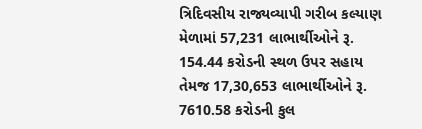ત્રિદિવસીય રાજ્યવ્યાપી ગરીબ કલ્યાણ મેળામાં 57,231 લાભાર્થીઓને રૂ. 154.44 કરોડની સ્થળ ઉપર સહાય તેમજ 17,30,653 લાભાર્થીઓને રૂ. 7610.58 કરોડની કુલ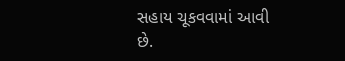સહાય ચૂકવવામાં આવી છે.